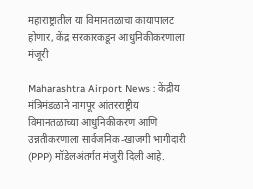महाराष्ट्रातील या विमानतळाचा कायापालट होणार, केंद्र सरकारकडून आधुनिकीकरणाला मंजूरी

Maharashtra Airport News : केंद्रीय मंत्रिमंडळाने नागपूर आंतरराष्ट्रीय विमानतळाच्या आधुनिकीकरण आणि उन्नतीकरणाला सार्वजनिक-खाजगी भागीदारी (PPP) मॉडेलअंतर्गत मंजुरी दिली आहे.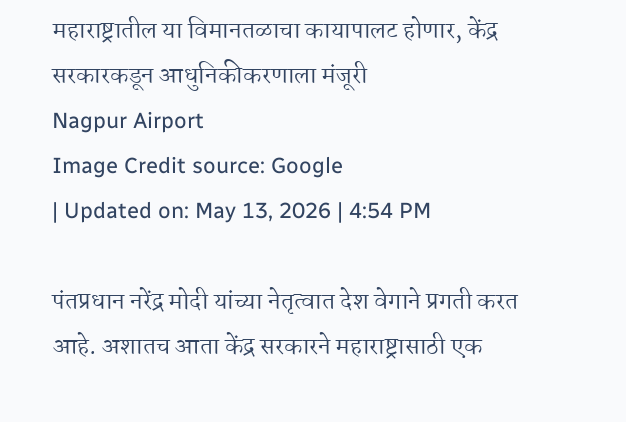महाराष्ट्रातील या विमानतळाचा कायापालट होणार, केंद्र सरकारकडून आधुनिकीकरणाला मंजूरी
Nagpur Airport
Image Credit source: Google
| Updated on: May 13, 2026 | 4:54 PM

पंतप्रधान नरेंद्र मोदी यांच्या नेतृत्वात देश वेगाने प्रगती करत आहे. अशातच आता केंद्र सरकारने महाराष्ट्रासाठी एक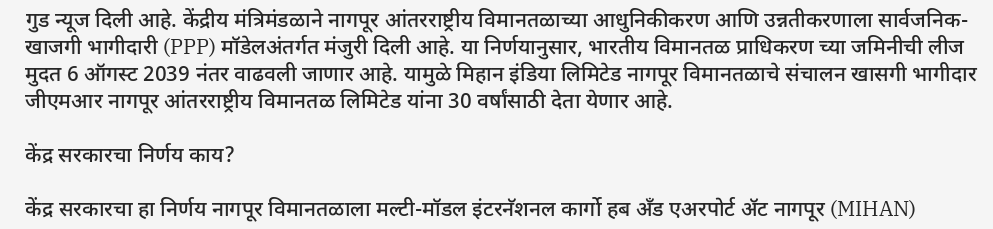गुड न्यूज दिली आहे. केंद्रीय मंत्रिमंडळाने नागपूर आंतरराष्ट्रीय विमानतळाच्या आधुनिकीकरण आणि उन्नतीकरणाला सार्वजनिक-खाजगी भागीदारी (PPP) मॉडेलअंतर्गत मंजुरी दिली आहे. या निर्णयानुसार, भारतीय विमानतळ प्राधिकरण च्या जमिनीची लीज मुदत 6 ऑगस्ट 2039 नंतर वाढवली जाणार आहे. यामुळे मिहान इंडिया लिमिटेड नागपूर विमानतळाचे संचालन खासगी भागीदार जीएमआर नागपूर आंतरराष्ट्रीय विमानतळ लिमिटेड यांना 30 वर्षांसाठी देता येणार आहे.

केंद्र सरकारचा निर्णय काय?

केंद्र सरकारचा हा निर्णय नागपूर विमानतळाला मल्टी-मॉडल इंटरनॅशनल कार्गो हब अँड एअरपोर्ट ॲट नागपूर (MIHAN)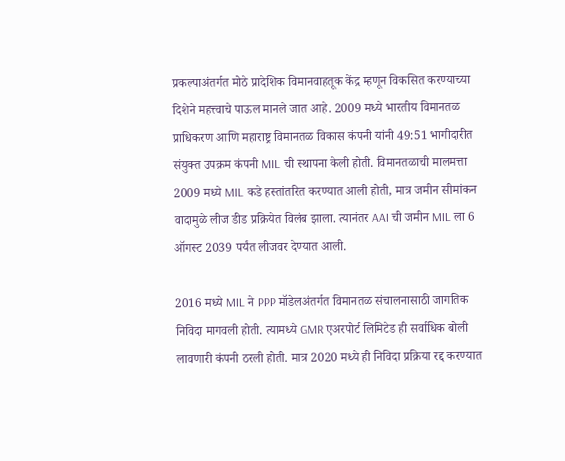प्रकल्पाअंतर्गत मोठे प्रादेशिक विमानवाहतूक केंद्र म्हणून विकसित करण्याच्या दिशेने महत्त्वाचे पाऊल मानले जात आहे. 2009 मध्ये भारतीय विमानतळ प्राधिकरण आणि महाराष्ट्र विमानतळ विकास कंपनी यांनी 49:51 भागीदारीत संयुक्त उपक्रम कंपनी MIL ची स्थापना केली होती. विमानतळाची मालमत्ता 2009 मध्ये MIL कडे हस्तांतरित करण्यात आली होती, मात्र जमीन सीमांकन वादामुळे लीज डीड प्रक्रियेत विलंब झाला. त्यानंतर AAI ची जमीन MIL ला 6 ऑगस्ट 2039 पर्यंत लीजवर देण्यात आली.

2016 मध्ये MIL ने PPP मॉडेलअंतर्गत विमानतळ संचालनासाठी जागतिक निविदा मागवली होती. त्यामध्ये GMR एअरपोर्ट लिमिटेड ही सर्वाधिक बोली लावणारी कंपनी ठरली होती. मात्र 2020 मध्ये ही निविदा प्रक्रिया रद्द करण्यात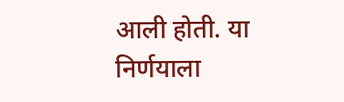आली होती. या निर्णयाला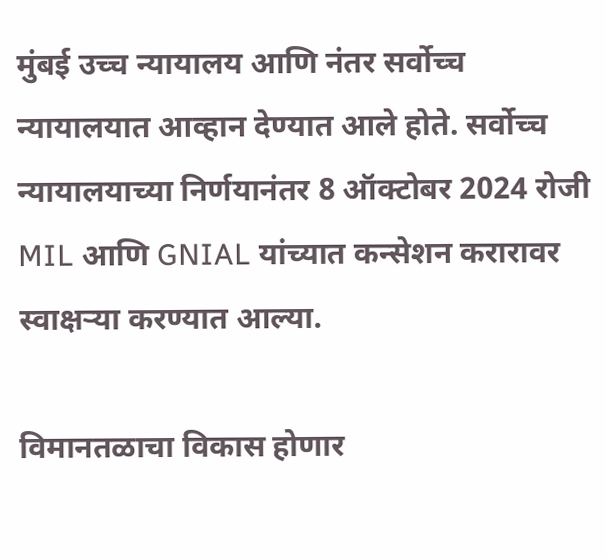मुंबई उच्च न्यायालय आणि नंतर सर्वोच्च न्यायालयात आव्हान देण्यात आले होते. सर्वोच्च न्यायालयाच्या निर्णयानंतर 8 ऑक्टोबर 2024 रोजी MIL आणि GNIAL यांच्यात कन्सेशन करारावर स्वाक्षऱ्या करण्यात आल्या.

विमानतळाचा विकास होणार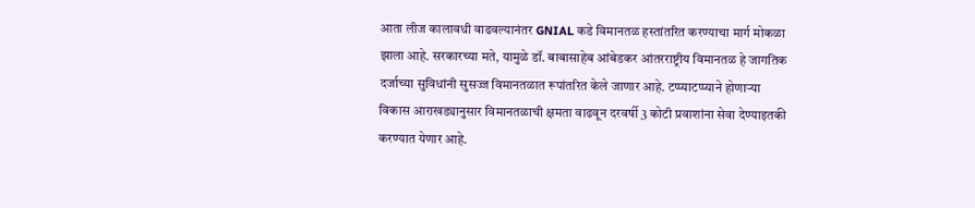आता लीज कालावधी वाढवल्यानंतर GNIAL कडे विमानतळ हस्तांतरित करण्याचा मार्ग मोकळा झाला आहे. सरकारच्या मते, यामुळे डॉ. बाबासाहेब आंबेडकर आंतरराष्ट्रीय विमानतळ हे जागतिक दर्जाच्या सुविधांनी सुसज्ज विमानतळात रूपांतरित केले जाणार आहे. टप्प्याटप्प्याने होणाऱ्या विकास आराखड्यानुसार विमानतळाची क्षमता वाढवून दरवर्षी 3 कोटी प्रवाशांना सेवा देण्याइतकी करण्यात येणार आहे.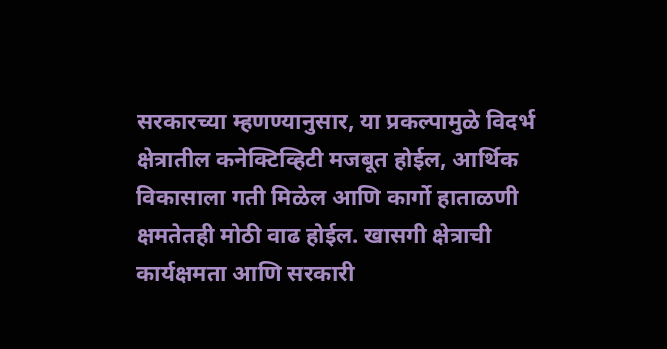सरकारच्या म्हणण्यानुसार, या प्रकल्पामुळे विदर्भ क्षेत्रातील कनेक्टिव्हिटी मजबूत होईल, आर्थिक विकासाला गती मिळेल आणि कार्गो हाताळणी क्षमतेतही मोठी वाढ होईल. खासगी क्षेत्राची कार्यक्षमता आणि सरकारी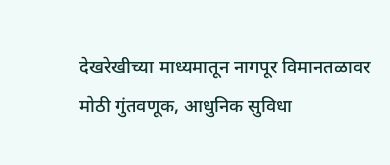देखरेखीच्या माध्यमातून नागपूर विमानतळावर मोठी गुंतवणूक, आधुनिक सुविधा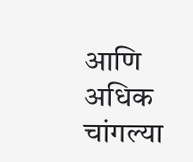आणि अधिक चांगल्या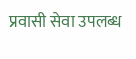प्रवासी सेवा उपलब्ध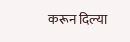करून दिल्या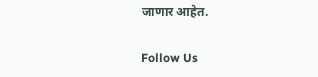जाणार आहेत.

Follow Us